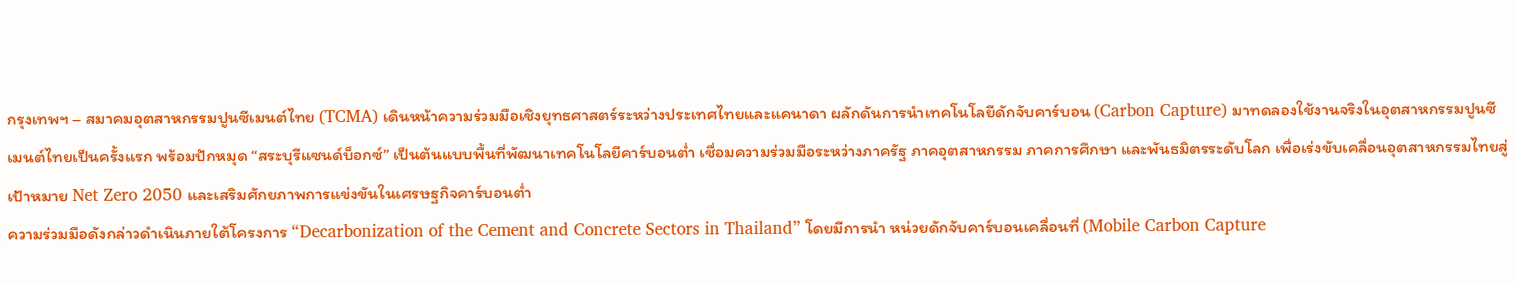กรุงเทพฯ – สมาคมอุตสาหกรรมปูนซีเมนต์ไทย (TCMA) เดินหน้าความร่วมมือเชิงยุทธศาสตร์ระหว่างประเทศไทยและแคนาดา ผลักดันการนำเทคโนโลยีดักจับคาร์บอน (Carbon Capture) มาทดลองใช้งานจริงในอุตสาหกรรมปูนซีเมนต์ไทยเป็นครั้งแรก พร้อมปักหมุด “สระบุรีแซนด์บ็อกซ์” เป็นต้นแบบพื้นที่พัฒนาเทคโนโลยีคาร์บอนต่ำ เชื่อมความร่วมมือระหว่างภาครัฐ ภาคอุตสาหกรรม ภาคการศึกษา และพันธมิตรระดับโลก เพื่อเร่งขับเคลื่อนอุตสาหกรรมไทยสู่เป้าหมาย Net Zero 2050 และเสริมศักยภาพการแข่งขันในเศรษฐกิจคาร์บอนต่ำ
ความร่วมมือดังกล่าวดำเนินภายใต้โครงการ “Decarbonization of the Cement and Concrete Sectors in Thailand” โดยมีการนำ หน่วยดักจับคาร์บอนเคลื่อนที่ (Mobile Carbon Capture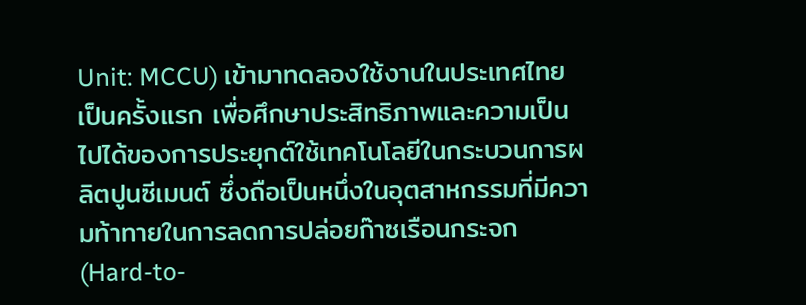Unit: MCCU) เข้ามาทดลองใช้งานในประเทศไทยเป็นครั้งแรก เพื่อศึกษาประสิทธิภาพและความเป็นไปได้ของการประยุกต์ใช้เทคโนโลยีในกระบวนการผลิตปูนซีเมนต์ ซึ่งถือเป็นหนึ่งในอุตสาหกรรมที่มีความท้าทายในการลดการปล่อยก๊าซเรือนกระจก (Hard-to-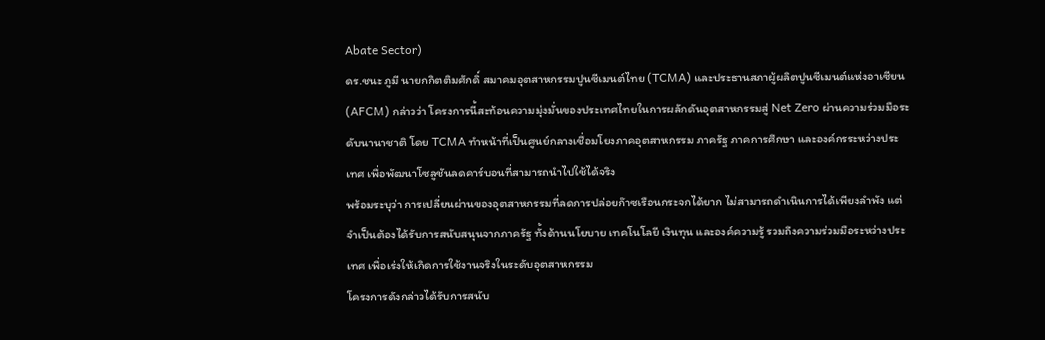Abate Sector)
ดร.ชนะ ภูมี นายกกิตติมศักดิ์ สมาคมอุตสาหกรรมปูนซีเมนต์ไทย (TCMA) และประธานสภาผู้ผลิตปูนซีเมนต์แห่งอาเซียน (AFCM) กล่าวว่า โครงการนี้สะท้อนความมุ่งมั่นของประเทศไทยในการผลักดันอุตสาหกรรมสู่ Net Zero ผ่านความร่วมมือระดับนานาชาติ โดย TCMA ทำหน้าที่เป็นศูนย์กลางเชื่อมโยงภาคอุตสาหกรรม ภาครัฐ ภาคการศึกษา และองค์กรระหว่างประเทศ เพื่อพัฒนาโซลูชันลดคาร์บอนที่สามารถนำไปใช้ได้จริง
พร้อมระบุว่า การเปลี่ยนผ่านของอุตสาหกรรมที่ลดการปล่อยก๊าซเรือนกระจกได้ยาก ไม่สามารถดำเนินการได้เพียงลำพัง แต่จำเป็นต้องได้รับการสนับสนุนจากภาครัฐ ทั้งด้านนโยบาย เทคโนโลยี เงินทุน และองค์ความรู้ รวมถึงความร่วมมือระหว่างประเทศ เพื่อเร่งให้เกิดการใช้งานจริงในระดับอุตสาหกรรม
โครงการดังกล่าวได้รับการสนับ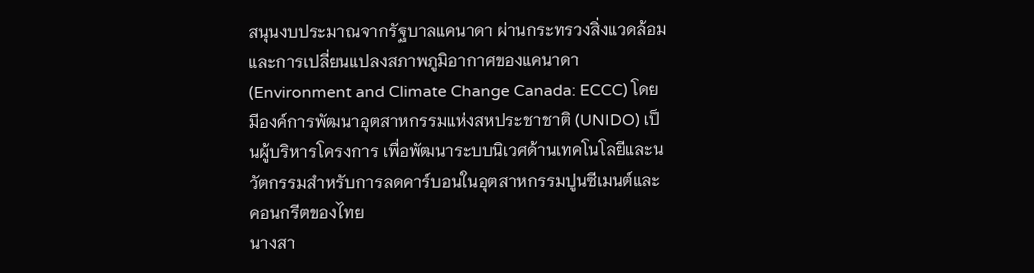สนุนงบประมาณจากรัฐบาลแคนาดา ผ่านกระทรวงสิ่งแวดล้อมและการเปลี่ยนแปลงสภาพภูมิอากาศของแคนาดา (Environment and Climate Change Canada: ECCC) โดยมีองค์การพัฒนาอุตสาหกรรมแห่งสหประชาชาติ (UNIDO) เป็นผู้บริหารโครงการ เพื่อพัฒนาระบบนิเวศด้านเทคโนโลยีและนวัตกรรมสำหรับการลดคาร์บอนในอุตสาหกรรมปูนซีเมนต์และคอนกรีตของไทย
นางสา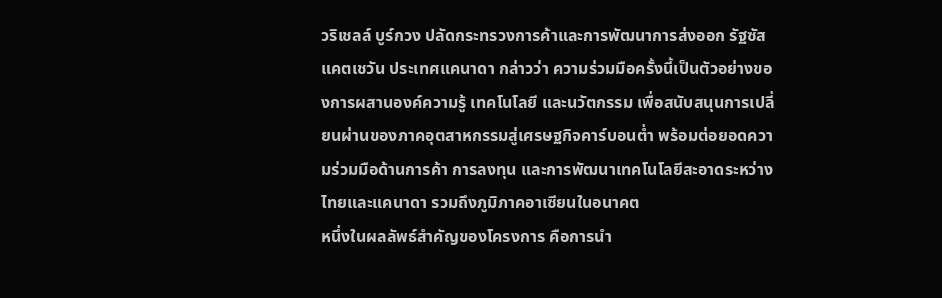วริเชลล์ บูร์กวง ปลัดกระทรวงการค้าและการพัฒนาการส่งออก รัฐซัสแคตเชวัน ประเทศแคนาดา กล่าวว่า ความร่วมมือครั้งนี้เป็นตัวอย่างของการผสานองค์ความรู้ เทคโนโลยี และนวัตกรรม เพื่อสนับสนุนการเปลี่ยนผ่านของภาคอุตสาหกรรมสู่เศรษฐกิจคาร์บอนต่ำ พร้อมต่อยอดความร่วมมือด้านการค้า การลงทุน และการพัฒนาเทคโนโลยีสะอาดระหว่างไทยและแคนาดา รวมถึงภูมิภาคอาเซียนในอนาคต
หนึ่งในผลลัพธ์สำคัญของโครงการ คือการนำ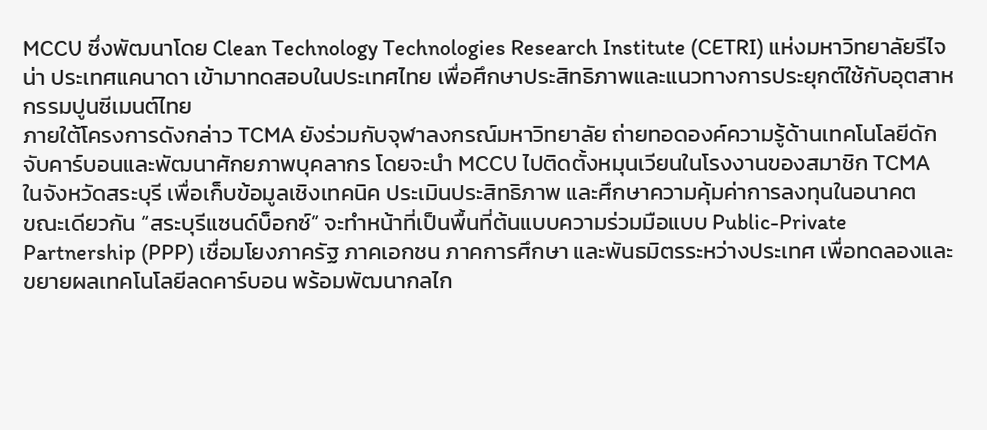MCCU ซึ่งพัฒนาโดย Clean Technology Technologies Research Institute (CETRI) แห่งมหาวิทยาลัยรีไจน่า ประเทศแคนาดา เข้ามาทดสอบในประเทศไทย เพื่อศึกษาประสิทธิภาพและแนวทางการประยุกต์ใช้กับอุตสาหกรรมปูนซีเมนต์ไทย
ภายใต้โครงการดังกล่าว TCMA ยังร่วมกับจุฬาลงกรณ์มหาวิทยาลัย ถ่ายทอดองค์ความรู้ด้านเทคโนโลยีดักจับคาร์บอนและพัฒนาศักยภาพบุคลากร โดยจะนำ MCCU ไปติดตั้งหมุนเวียนในโรงงานของสมาชิก TCMA ในจังหวัดสระบุรี เพื่อเก็บข้อมูลเชิงเทคนิค ประเมินประสิทธิภาพ และศึกษาความคุ้มค่าการลงทุนในอนาคต
ขณะเดียวกัน “สระบุรีแซนด์บ็อกซ์” จะทำหน้าที่เป็นพื้นที่ต้นแบบความร่วมมือแบบ Public-Private Partnership (PPP) เชื่อมโยงภาครัฐ ภาคเอกชน ภาคการศึกษา และพันธมิตรระหว่างประเทศ เพื่อทดลองและขยายผลเทคโนโลยีลดคาร์บอน พร้อมพัฒนากลไก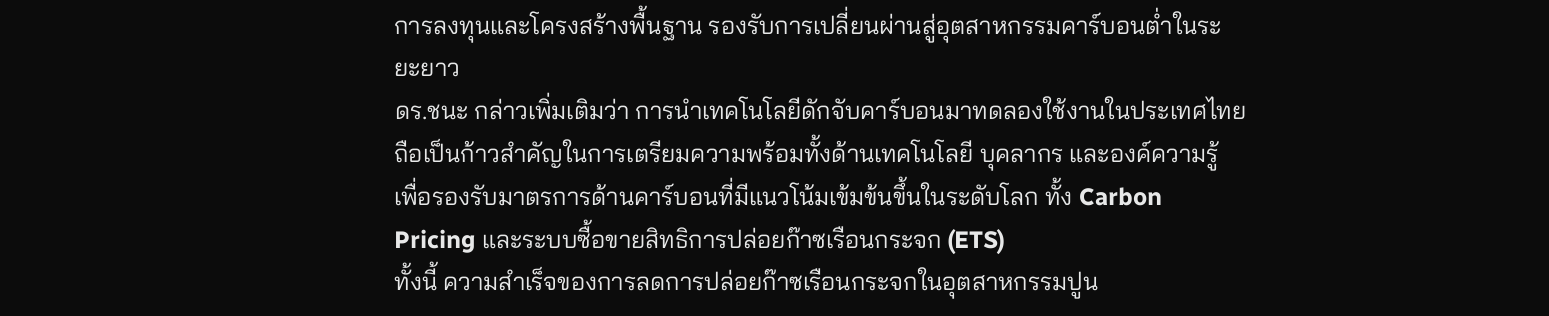การลงทุนและโครงสร้างพื้นฐาน รองรับการเปลี่ยนผ่านสู่อุตสาหกรรมคาร์บอนต่ำในระยะยาว
ดร.ชนะ กล่าวเพิ่มเติมว่า การนำเทคโนโลยีดักจับคาร์บอนมาทดลองใช้งานในประเทศไทย ถือเป็นก้าวสำคัญในการเตรียมความพร้อมทั้งด้านเทคโนโลยี บุคลากร และองค์ความรู้ เพื่อรองรับมาตรการด้านคาร์บอนที่มีแนวโน้มเข้มข้นขึ้นในระดับโลก ทั้ง Carbon Pricing และระบบซื้อขายสิทธิการปล่อยก๊าซเรือนกระจก (ETS)
ทั้งนี้ ความสำเร็จของการลดการปล่อยก๊าซเรือนกระจกในอุตสาหกรรมปูน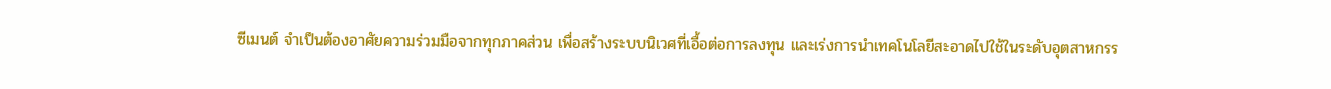ซีเมนต์ จำเป็นต้องอาศัยความร่วมมือจากทุกภาคส่วน เพื่อสร้างระบบนิเวศที่เอื้อต่อการลงทุน และเร่งการนำเทคโนโลยีสะอาดไปใช้ในระดับอุตสาหกรร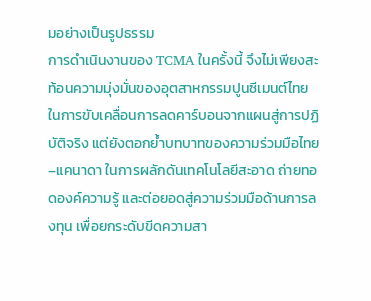มอย่างเป็นรูปธรรม
การดำเนินงานของ TCMA ในครั้งนี้ จึงไม่เพียงสะท้อนความมุ่งมั่นของอุตสาหกรรมปูนซีเมนต์ไทยในการขับเคลื่อนการลดคาร์บอนจากแผนสู่การปฏิบัติจริง แต่ยังตอกย้ำบทบาทของความร่วมมือไทย–แคนาดา ในการผลักดันเทคโนโลยีสะอาด ถ่ายทอดองค์ความรู้ และต่อยอดสู่ความร่วมมือด้านการลงทุน เพื่อยกระดับขีดความสา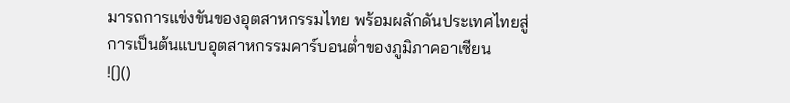มารถการแข่งขันของอุตสาหกรรมไทย พร้อมผลักดันประเทศไทยสู่การเป็นต้นแบบอุตสาหกรรมคาร์บอนต่ำของภูมิภาคอาเซียน
![]()